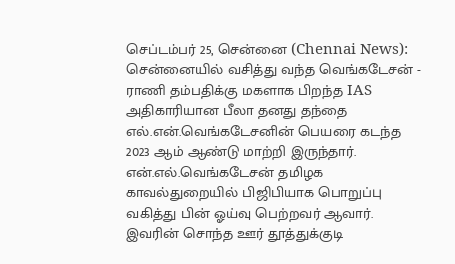செப்டம்பர் 25, சென்னை (Chennai News): சென்னையில் வசித்து வந்த வெங்கடேசன் - ராணி தம்பதிக்கு மகளாக பிறந்த IAS அதிகாரியான பீலா தனது தந்தை எல்.என்.வெங்கடேசனின் பெயரை கடந்த 2023 ஆம் ஆண்டு மாற்றி இருந்தார். என்.எல்.வெங்கடேசன் தமிழக காவல்துறையில் பிஜிபியாக பொறுப்பு வகித்து பின் ஓய்வு பெற்றவர் ஆவார். இவரின் சொந்த ஊர் தூத்துக்குடி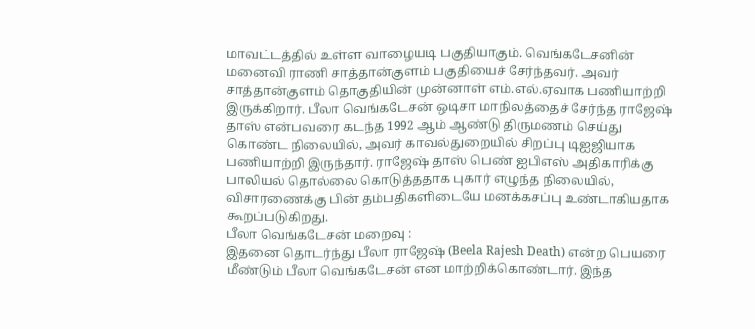மாவட்டத்தில் உள்ள வாழையடி பகுதியாகும். வெங்கடேசனின் மனைவி ராணி சாத்தான்குளம் பகுதியைச் சேர்ந்தவர். அவர் சாத்தான்குளம் தொகுதியின் முன்னாள் எம்.எல்.ஏவாக பணியாற்றி இருக்கிறார். பீலா வெங்கடேசன் ஒடிசா மாநிலத்தைச் சேர்ந்த ராஜேஷ் தாஸ் என்பவரை கடந்த 1992 ஆம் ஆண்டு திருமணம் செய்து கொண்ட நிலையில், அவர் காவல்துறையில் சிறப்பு டிஐஜியாக பணியாற்றி இருந்தார். ராஜேஷ் தாஸ் பெண் ஐபிஎஸ் அதிகாரிக்கு பாலியல் தொல்லை கொடுத்ததாக புகார் எழுந்த நிலையில், விசாரணைக்கு பின் தம்பதிகளிடையே மனக்கசப்பு உண்டாகியதாக கூறப்படுகிறது.
பீலா வெங்கடேசன் மறைவு :
இதனை தொடர்ந்து பீலா ராஜேஷ் (Beela Rajesh Death) என்ற பெயரை மீண்டும் பீலா வெங்கடேசன் என மாற்றிக்கொண்டார். இந்த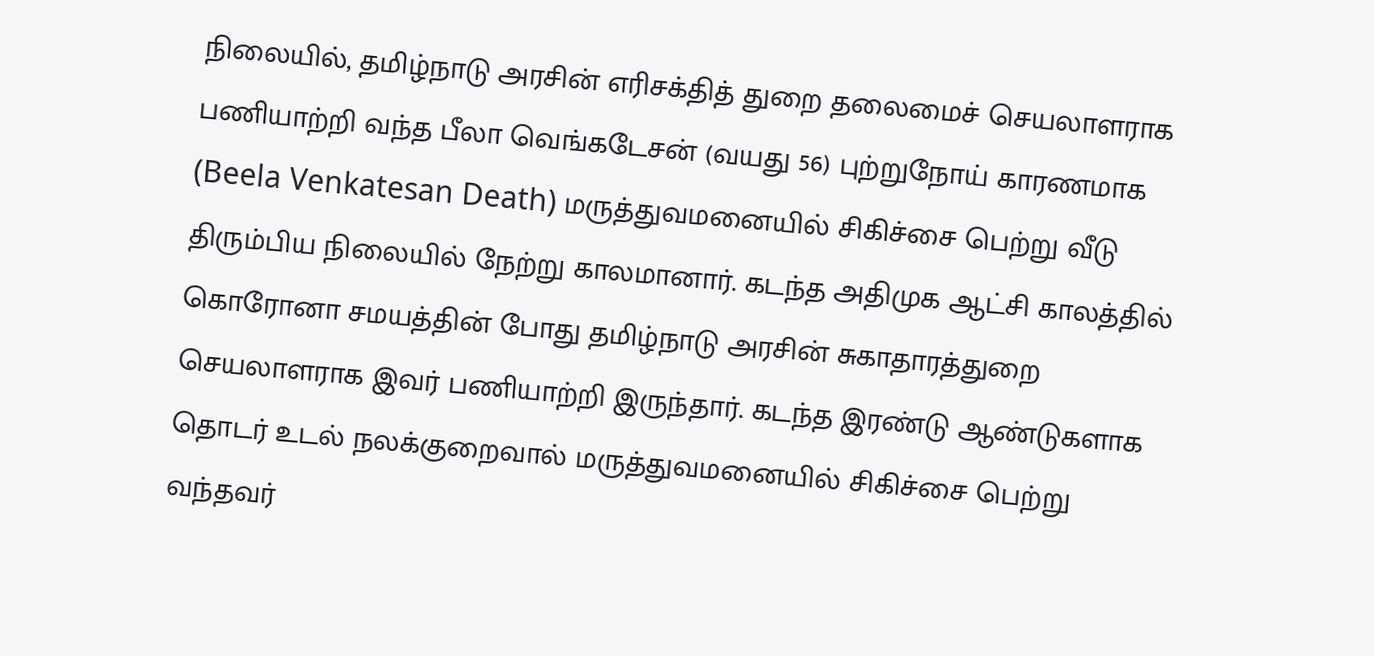நிலையில், தமிழ்நாடு அரசின் எரிசக்தித் துறை தலைமைச் செயலாளராக பணியாற்றி வந்த பீலா வெங்கடேசன் (வயது 56) புற்றுநோய் காரணமாக (Beela Venkatesan Death) மருத்துவமனையில் சிகிச்சை பெற்று வீடு திரும்பிய நிலையில் நேற்று காலமானார். கடந்த அதிமுக ஆட்சி காலத்தில் கொரோனா சமயத்தின் போது தமிழ்நாடு அரசின் சுகாதாரத்துறை செயலாளராக இவர் பணியாற்றி இருந்தார். கடந்த இரண்டு ஆண்டுகளாக தொடர் உடல் நலக்குறைவால் மருத்துவமனையில் சிகிச்சை பெற்று வந்தவர்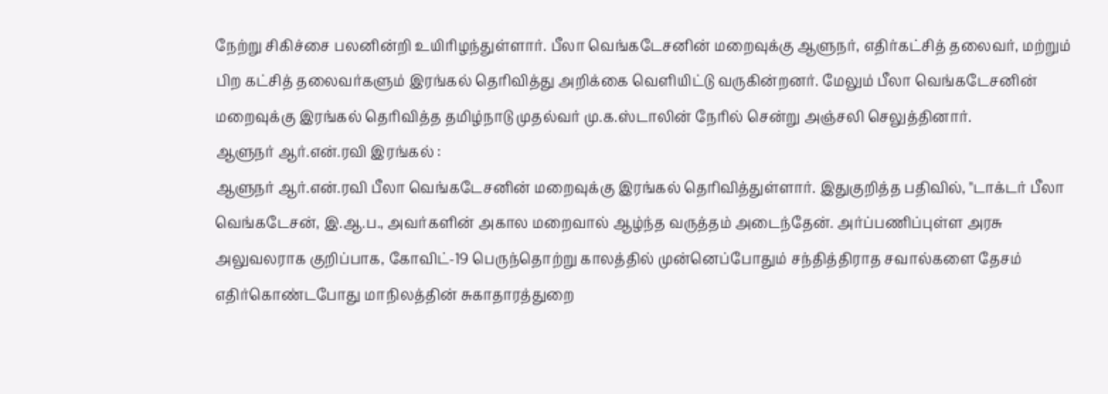நேற்று சிகிச்சை பலனின்றி உயிரிழந்துள்ளார். பீலா வெங்கடேசனின் மறைவுக்கு ஆளுநர், எதிர்கட்சித் தலைவர், மற்றும் பிற கட்சித் தலைவர்களும் இரங்கல் தெரிவித்து அறிக்கை வெளியிட்டு வருகின்றனர். மேலும் பீலா வெங்கடேசனின் மறைவுக்கு இரங்கல் தெரிவித்த தமிழ்நாடு முதல்வர் மு.க.ஸ்டாலின் நேரில் சென்று அஞ்சலி செலுத்தினார்.
ஆளுநர் ஆர்.என்.ரவி இரங்கல் :
ஆளுநர் ஆர்.என்.ரவி பீலா வெங்கடேசனின் மறைவுக்கு இரங்கல் தெரிவித்துள்ளார். இதுகுறித்த பதிவில், "டாக்டர் பீலா வெங்கடேசன், இ.ஆ.ப., அவர்களின் அகால மறைவால் ஆழ்ந்த வருத்தம் அடைந்தேன். அர்ப்பணிப்புள்ள அரசு அலுவலராக குறிப்பாக, கோவிட்-19 பெருந்தொற்று காலத்தில் முன்னெப்போதும் சந்தித்திராத சவால்களை தேசம் எதிர்கொண்டபோது மாநிலத்தின் சுகாதாரத்துறை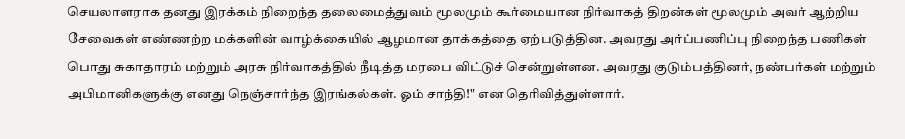செயலாளராக தனது இரக்கம் நிறைந்த தலைமைத்துவம் மூலமும் கூர்மையான நிர்வாகத் திறன்கள் மூலமும் அவர் ஆற்றிய சேவைகள் எண்ணற்ற மக்களின் வாழ்க்கையில் ஆழமான தாக்கத்தை ஏற்படுத்தின. அவரது அர்ப்பணிப்பு நிறைந்த பணிகள் பொது சுகாதாரம் மற்றும் அரசு நிர்வாகத்தில் நீடித்த மரபை விட்டுச் சென்றுள்ளன. அவரது குடும்பத்தினர், நண்பர்கள் மற்றும் அபிமானிகளுக்கு எனது நெஞ்சார்ந்த இரங்கல்கள். ஓம் சாந்தி!" என தெரிவித்துள்ளார்.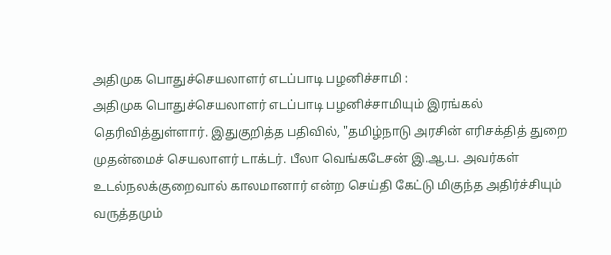அதிமுக பொதுச்செயலாளர் எடப்பாடி பழனிச்சாமி :
அதிமுக பொதுச்செயலாளர் எடப்பாடி பழனிச்சாமியும் இரங்கல் தெரிவித்துள்ளார். இதுகுறித்த பதிவில், "தமிழ்நாடு அரசின் எரிசக்தித் துறை முதன்மைச் செயலாளர் டாக்டர். பீலா வெங்கடேசன் இ.ஆ.ப. அவர்கள் உடல்நலக்குறைவால் காலமானார் என்ற செய்தி கேட்டு மிகுந்த அதிர்ச்சியும் வருத்தமும்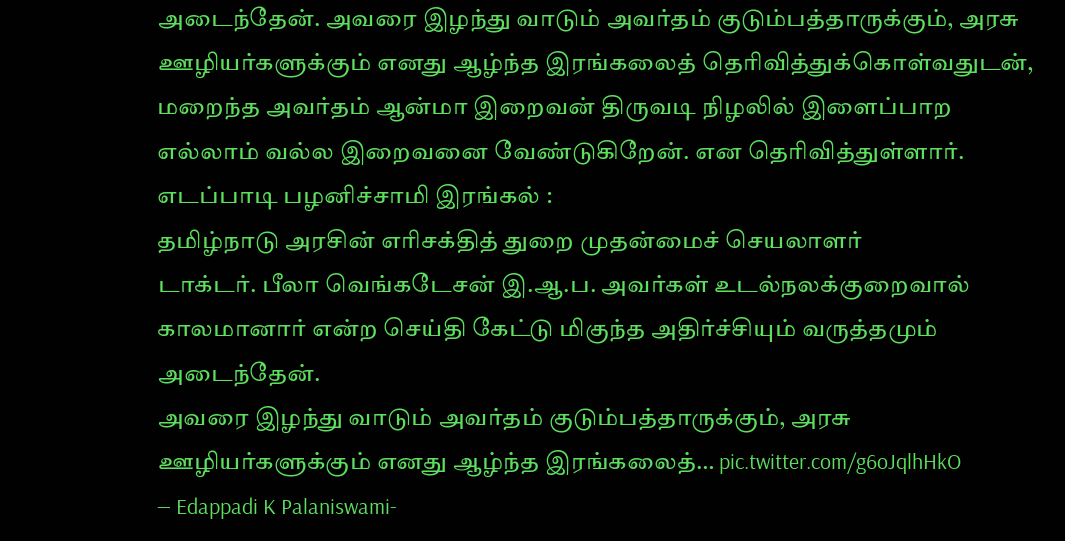அடைந்தேன். அவரை இழந்து வாடும் அவர்தம் குடும்பத்தாருக்கும், அரசு ஊழியர்களுக்கும் எனது ஆழ்ந்த இரங்கலைத் தெரிவித்துக்கொள்வதுடன், மறைந்த அவர்தம் ஆன்மா இறைவன் திருவடி நிழலில் இளைப்பாற எல்லாம் வல்ல இறைவனை வேண்டுகிறேன். என தெரிவித்துள்ளார்.
எடப்பாடி பழனிச்சாமி இரங்கல் :
தமிழ்நாடு அரசின் எரிசக்தித் துறை முதன்மைச் செயலாளர்
டாக்டர். பீலா வெங்கடேசன் இ.ஆ.ப. அவர்கள் உடல்நலக்குறைவால் காலமானார் என்ற செய்தி கேட்டு மிகுந்த அதிர்ச்சியும் வருத்தமும் அடைந்தேன்.
அவரை இழந்து வாடும் அவர்தம் குடும்பத்தாருக்கும், அரசு ஊழியர்களுக்கும் எனது ஆழ்ந்த இரங்கலைத்… pic.twitter.com/g6oJqlhHkO
— Edappadi K Palaniswami-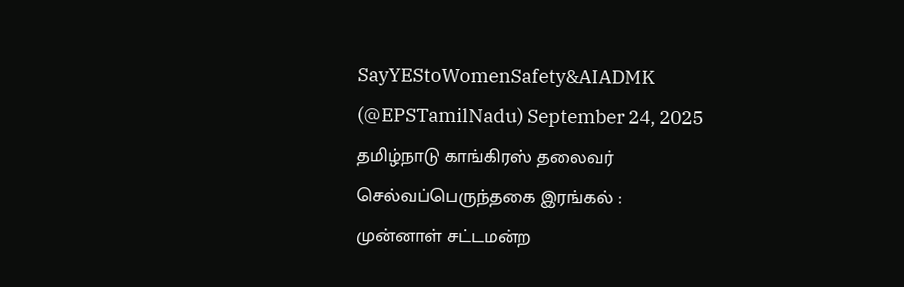SayYEStoWomenSafety&AIADMK (@EPSTamilNadu) September 24, 2025
தமிழ்நாடு காங்கிரஸ் தலைவர் செல்வப்பெருந்தகை இரங்கல் :
முன்னாள் சட்டமன்ற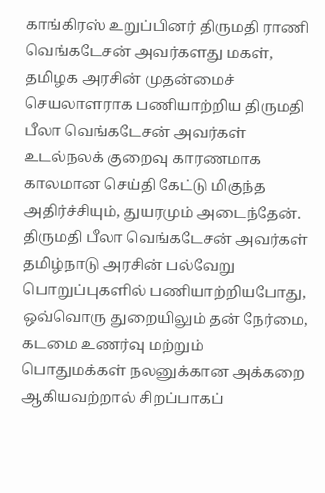காங்கிரஸ் உறுப்பினர் திருமதி ராணி வெங்கடேசன் அவர்களது மகள், தமிழக அரசின் முதன்மைச் செயலாளராக பணியாற்றிய திருமதி பீலா வெங்கடேசன் அவர்கள் உடல்நலக் குறைவு காரணமாக காலமான செய்தி கேட்டு மிகுந்த அதிர்ச்சியும், துயரமும் அடைந்தேன். திருமதி பீலா வெங்கடேசன் அவர்கள் தமிழ்நாடு அரசின் பல்வேறு பொறுப்புகளில் பணியாற்றியபோது, ஒவ்வொரு துறையிலும் தன் நேர்மை, கடமை உணர்வு மற்றும் பொதுமக்கள் நலனுக்கான அக்கறை ஆகியவற்றால் சிறப்பாகப்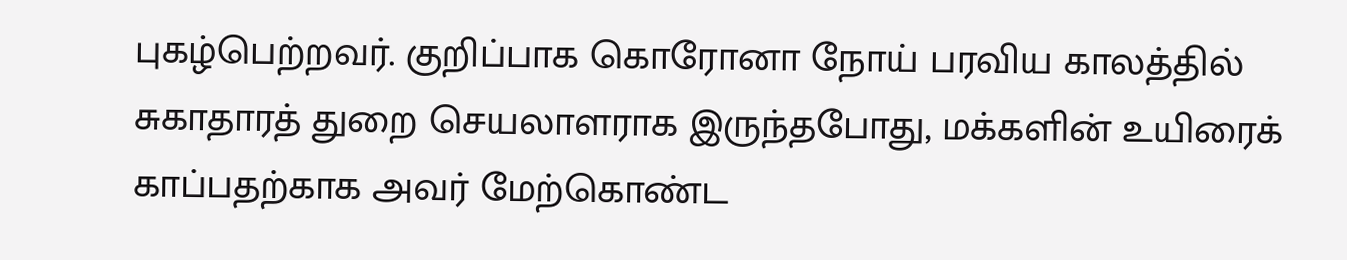புகழ்பெற்றவர். குறிப்பாக கொரோனா நோய் பரவிய காலத்தில் சுகாதாரத் துறை செயலாளராக இருந்தபோது, மக்களின் உயிரைக் காப்பதற்காக அவர் மேற்கொண்ட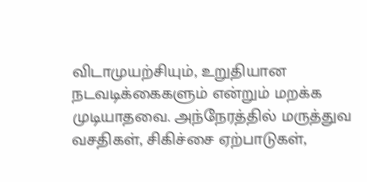விடாமுயற்சியும், உறுதியான நடவடிக்கைகளும் என்றும் மறக்க முடியாதவை. அந்நேரத்தில் மருத்துவ வசதிகள், சிகிச்சை ஏற்பாடுகள்,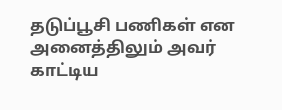தடுப்பூசி பணிகள் என அனைத்திலும் அவர் காட்டிய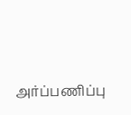அர்ப்பணிப்பு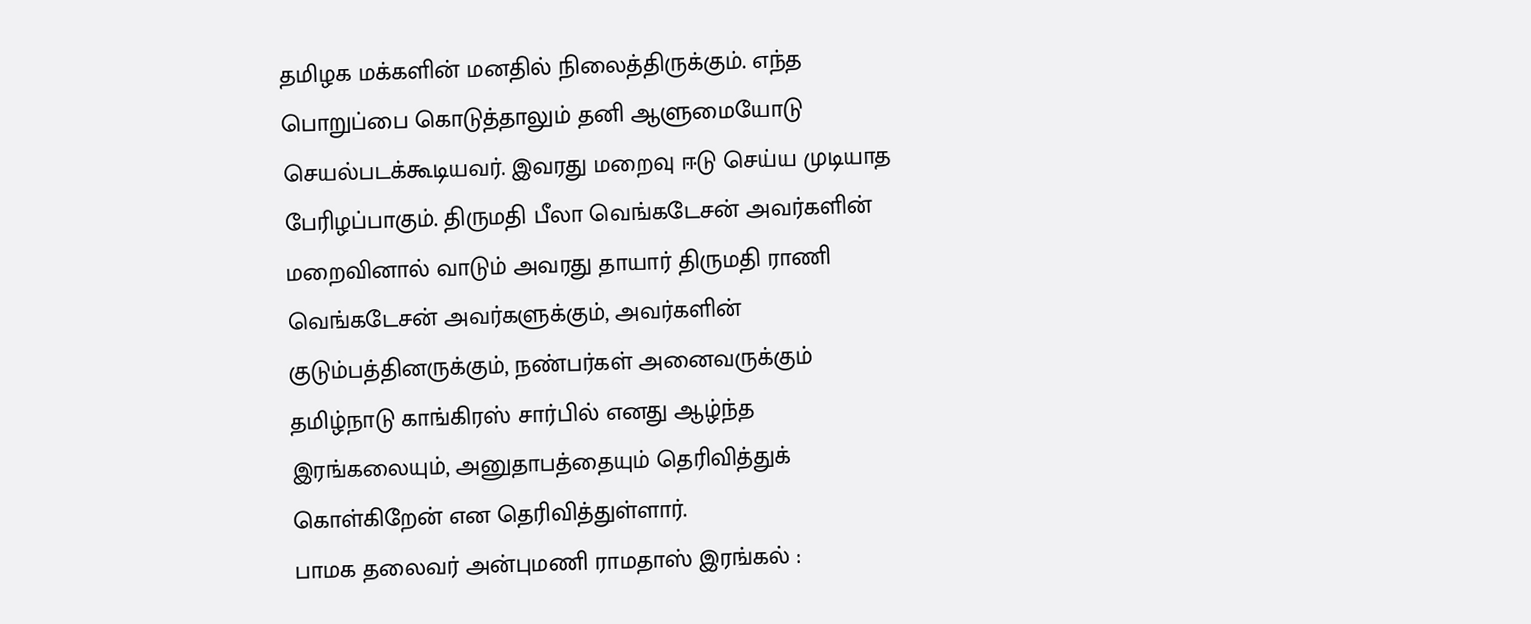தமிழக மக்களின் மனதில் நிலைத்திருக்கும். எந்த பொறுப்பை கொடுத்தாலும் தனி ஆளுமையோடு செயல்படக்கூடியவர். இவரது மறைவு ஈடு செய்ய முடியாத பேரிழப்பாகும். திருமதி பீலா வெங்கடேசன் அவர்களின் மறைவினால் வாடும் அவரது தாயார் திருமதி ராணி வெங்கடேசன் அவர்களுக்கும், அவர்களின் குடும்பத்தினருக்கும், நண்பர்கள் அனைவருக்கும் தமிழ்நாடு காங்கிரஸ் சார்பில் எனது ஆழ்ந்த இரங்கலையும், அனுதாபத்தையும் தெரிவித்துக் கொள்கிறேன் என தெரிவித்துள்ளார்.
பாமக தலைவர் அன்புமணி ராமதாஸ் இரங்கல் :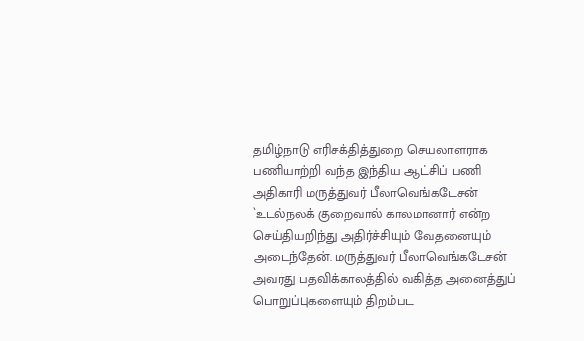தமிழ்நாடு எரிசக்தித்துறை செயலாளராக பணியாற்றி வந்த இந்திய ஆட்சிப் பணி அதிகாரி மருத்துவர் பீலாவெங்கடேசன் `உடல்நலக் குறைவால் காலமானார் என்ற செய்தியறிந்து அதிர்ச்சியும் வேதனையும் அடைந்தேன். மருத்துவர் பீலாவெங்கடேசன் அவரது பதவிக்காலத்தில் வகித்த அனைத்துப் பொறுப்புகளையும் திறம்பட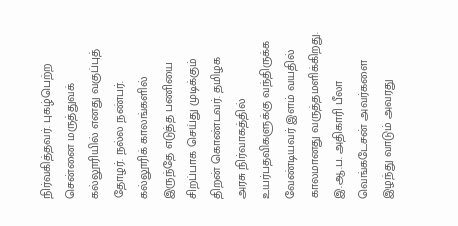நிர்வகித்தவர். புகழ்பெற்ற சென்னை மருத்துவக் கல்லூரியில் எனது வகுப்புத் தோழர். நல்ல நண்பர். கல்லூரிக் காலங்களில் இருந்தே எடுத்த பணியை சிறப்பாக செய்து முடிக்கும் திறன் கொண்டவர். தமிழக அரசு நிர்வாகத்தில் உயர்பதவிகளுக்கு வந்திருக்க வேண்டியவர் இளம் வயதில் காலமானது வருத்தமளிக்கிறது. இ.ஆ.ப. அதிகாரி பீலா வெங்கடேசன் அவர்களை இழந்து வாடும் அவரது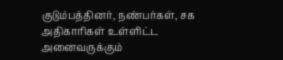குடும்பத்தினர், நண்பர்கள், சக அதிகாரிகள் உள்ளிட்ட அனைவருக்கும்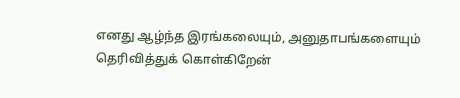எனது ஆழ்ந்த இரங்கலையும், அனுதாபங்களையும் தெரிவித்துக் கொள்கிறேன்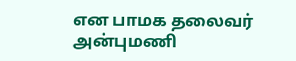என பாமக தலைவர் அன்புமணி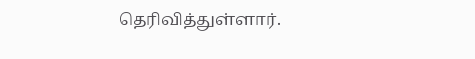தெரிவித்துள்ளார்.